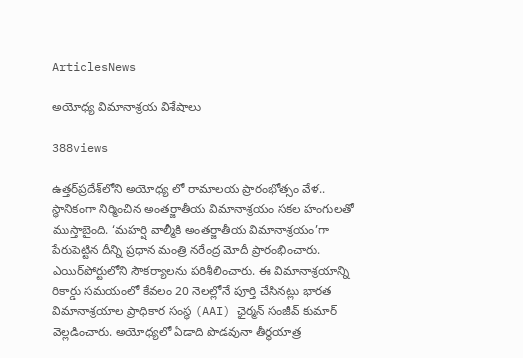ArticlesNews

అయోధ్య విమానాశ్రయ విశేషాలు

388views

ఉత్తర్‌ప్రదేశ్‌లోని అయోధ్య లో రామాలయ ప్రారంభోత్సం వేళ.. స్థానికంగా నిర్మించిన అంతర్జాతీయ విమానాశ్రయం సకల హంగులతో ముస్తాబైంది. ‘మహర్షి వాల్మీకి అంతర్జాతీయ విమానాశ్రయం’గా పేరుపెట్టిన దీన్ని ప్రధాన మంత్రి నరేంద్ర మోదీ ప్రారంభించారు. ఎయిర్‌పోర్టులోని సౌకర్యాలను పరిశీలించారు. ఈ విమానాశ్రయాన్ని రికార్డు సమయంలో కేవలం 20 నెలల్లోనే పూర్తి చేసినట్లు భారత విమానాశ్రయాల ప్రాధికార సంస్థ (AAI) ఛైర్మన్‌ సంజీవ్‌ కుమార్‌ వెల్లడించారు. అయోధ్యలో ఏడాది పొడవునా తీర్థయాత్ర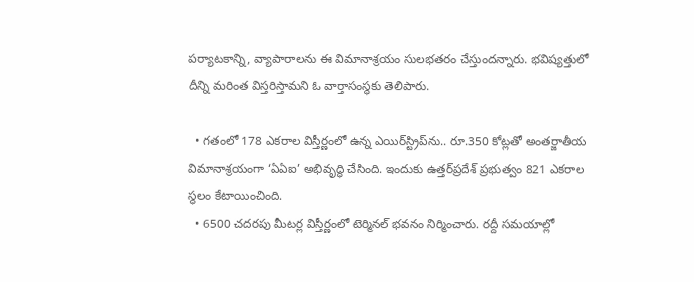పర్యాటకాన్ని, వ్యాపారాలను ఈ విమానాశ్రయం సులభతరం చేస్తుందన్నారు. భవిష్యత్తులో దీన్ని మరింత విస్తరిస్తామని ఓ వార్తాసంస్థకు తెలిపారు.

  • గతంలో 178 ఎకరాల విస్తీర్ణంలో ఉన్న ఎయిర్‌స్ట్రిప్‌ను.. రూ.350 కోట్లతో అంతర్జాతీయ విమానాశ్రయంగా ‘ఏఏఐ’ అభివృద్ధి చేసింది. ఇందుకు ఉత్తర్‌ప్రదేశ్ ప్రభుత్వం 821 ఎకరాల స్థలం కేటాయించింది.
  • 6500 చదరపు మీటర్ల విస్తీర్ణంలో టెర్మినల్ భవనం నిర్మించారు. రద్దీ సమయాల్లో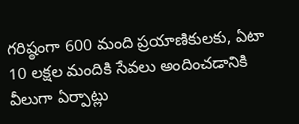గరిష్ఠంగా 600 మంది ప్రయాణికులకు, ఏటా 10 లక్షల మందికి సేవలు అందించడానికి వీలుగా ఏర్పాట్లు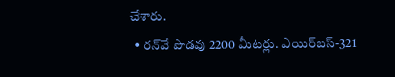చేశారు.
  • రన్‌వే పొడవు 2200 మీటర్లు. ఎయిర్‌బస్‌-321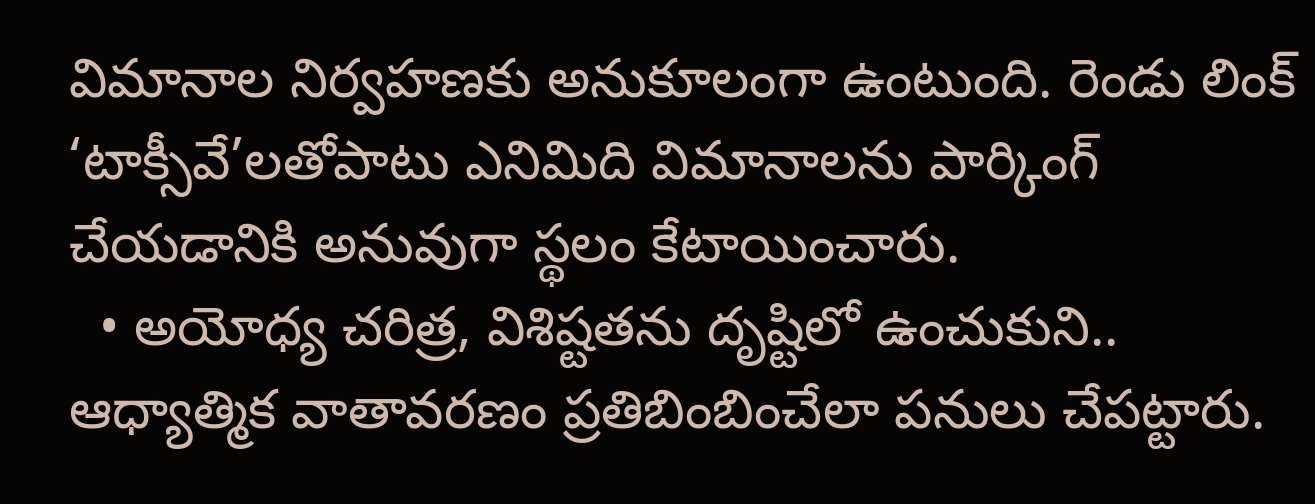విమానాల నిర్వహణకు అనుకూలంగా ఉంటుంది. రెండు లింక్ ‘టాక్సీవే’లతోపాటు ఎనిమిది విమానాలను పార్కింగ్ చేయడానికి అనువుగా స్థలం కేటాయించారు.
  • అయోధ్య చరిత్ర, విశిష్టతను దృష్టిలో ఉంచుకుని.. ఆధ్యాత్మిక వాతావరణం ప్రతిబింబించేలా పనులు చేపట్టారు.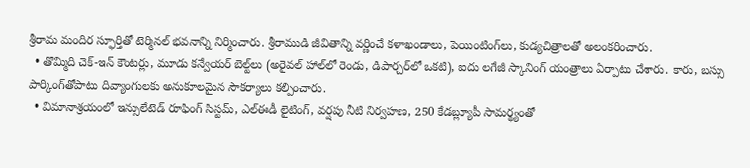శ్రీరామ మందిర స్ఫూర్తితో టెర్మినల్ భవనాన్ని నిర్మించారు. శ్రీరాముడి జీవితాన్ని వర్ణించే కళాఖండాలు, పెయింటింగ్‌లు, కుడ్యచిత్రాలతో అలంకరించారు.
  • తొమ్మిది చెక్-ఇన్ కౌంటర్లు, మూడు కన్వేయర్ బెల్ట్‌లు (అరైవల్ హాల్‌లో రెండు, డిపార్చర్‌లో ఒకటి), ఐదు లగేజీ స్కానింగ్‌ యంత్రాలు ఏర్పాటు చేశారు. కారు, బస్సు పార్కింగ్‌తోపాటు దివ్యాంగులకు అనుకూలమైన సౌకర్యాలు కల్పించారు.
  • విమానాశ్రయంలో ఇన్సులేటెడ్ రూఫింగ్ సిస్టమ్, ఎల్‌ఈడీ లైటింగ్, వర్షపు నీటి నిర్వహణ, 250 కేడబ్ల్యూపీ సామర్థ్యంతో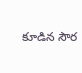కూడిన సౌర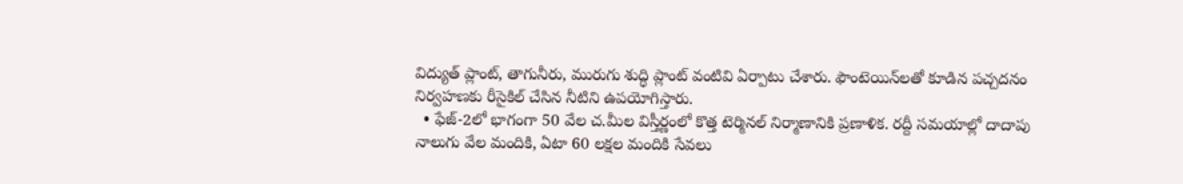విద్యుత్ ప్లాంట్, తాగునీరు, మురుగు శుద్ధి ప్లాంట్‌ వంటివి ఏర్పాటు చేశారు. ఫౌంటెయిన్‌లతో కూడిన పచ్చదనం నిర్వహణకు రీసైకిల్ చేసిన నీటిని ఉపయోగిస్తారు.
  • ఫేజ్‌-2లో భాగంగా 50 వేల చ.మీల విస్తీర్ణంలో కొత్త టెర్మినల్‌ నిర్మాణానికి ప్రణాళిక. రద్దీ సమయాల్లో దాదాపు నాలుగు వేల మందికి, ఏటా 60 లక్షల మందికి సేవలు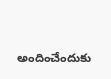అందించేందుకు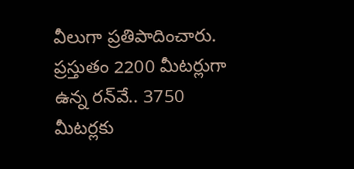వీలుగా ప్రతిపాదించారు. ప్రస్తుతం 2200 మీటర్లుగా ఉన్న రన్‌వే.. 3750 మీటర్లకు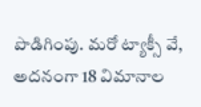పొడిగింపు. మరో ట్యాక్సీ వే, అదనంగా 18 విమానాల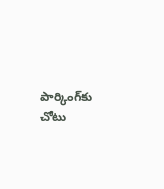పార్కింగ్‌కు చోటు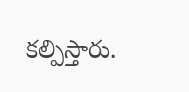కల్పిస్తారు.